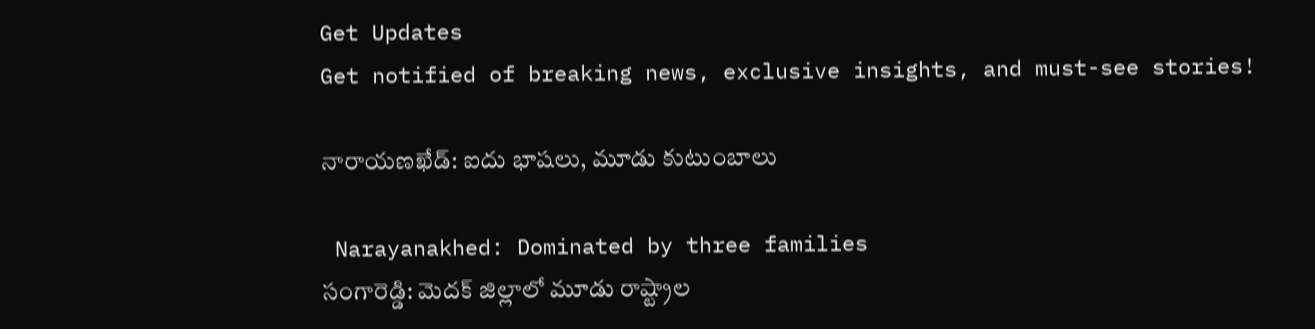Get Updates
Get notified of breaking news, exclusive insights, and must-see stories!

నారాయణఖేడ్‌: ఐదు భాషలు, మూడు కుటుంబాలు

 Narayanakhed: Dominated by three families
సంగారెడ్డి: మెదక్ జిల్లాలో మూడు రాష్ట్రాల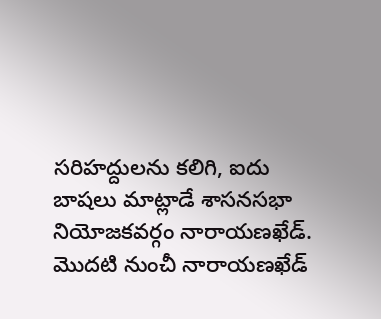సరిహద్దులను కలిగి, ఐదు బాషలు మాట్లాడే శాసనసభా నియోజకవర్గం నారాయణఖేడ్. మొదటి నుంచీ నారాయణఖేడ్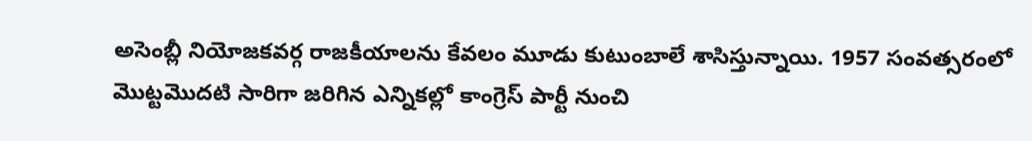అసెంబ్లీ నియోజకవర్గ రాజకీయాలను కేవలం మూడు కుటుంబాలే శాసిస్తున్నాయి. 1957 సంవత్సరంలో మొట్టమొదటి సారిగా జరిగిన ఎన్నికల్లో కాంగ్రెస్ పార్టీ నుంచి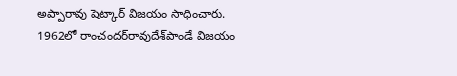అప్పారావు షెట్కార్ విజయం సాధించారు. 1962లో రాంచందర్‌రావుదేశ్‌పాండే విజయం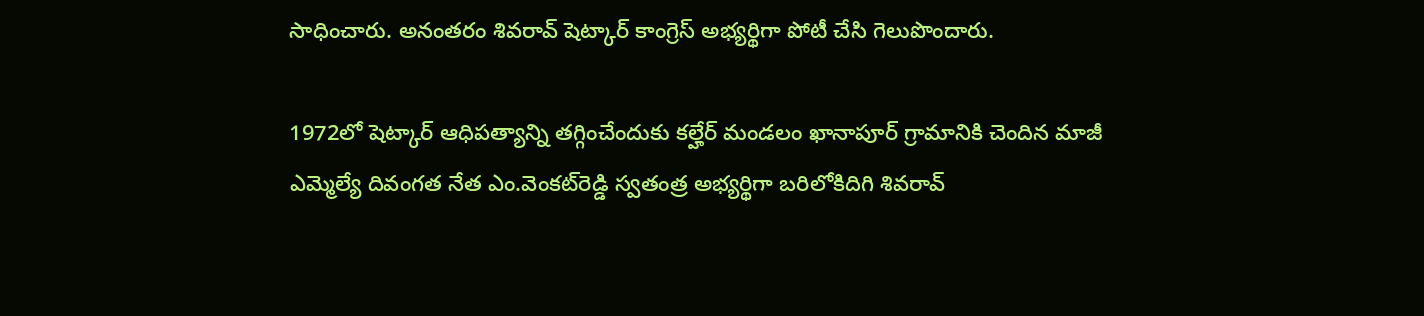సాధించారు. అనంతరం శివరావ్ షెట్కార్ కాంగ్రెస్ అభ్యర్థిగా పోటీ చేసి గెలుపొందారు.

1972లో షెట్కార్ ఆధిపత్యాన్ని తగ్గించేందుకు కల్హేర్ మండలం ఖానాపూర్ గ్రామానికి చెందిన మాజీ ఎమ్మెల్యే దివంగత నేత ఎం.వెంకట్‌రెడ్డి స్వతంత్ర అభ్యర్థిగా బరిలోకిదిగి శివరావ్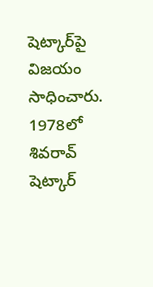షెట్కార్‌పై విజయం సాధించారు. 1978లో శివరావ్ షెట్కార్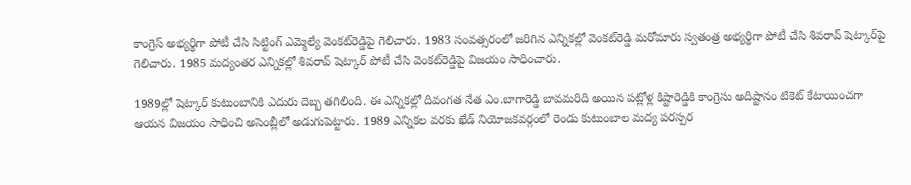కాంగ్రెస్ అభ్యర్థిగా పోటీ చేసి సిట్టింగ్ ఎమ్మెల్యే వెంకట్‌రెడ్డిపై గెలిచారు. 1983 సంవత్సరంలో జరిగిన ఎన్నికల్లో వెంకట్‌రెడ్డి మరోమారు స్వతంత్ర అభ్యర్థిగా పోటీ చేసి శివరావ్ షెట్కార్‌పై గెలిచారు. 1985 మద్యంతర ఎన్నికల్లో శివరావ్ షెట్కార్ పోటీ చేసి వెంకట్‌రెడ్డిపై విజయం సాధించారు.

1989ల్లో షెట్కార్ కుటుంబానికి ఎదురు దెబ్బ తగిలింది. ఈ ఎన్నికల్లో దివంగత నేత ఎం.బాగారెడ్డి బావమరిది అయిన పట్లోళ్ల కిష్టారెడ్డికి కాంగ్రెసు అదిష్టానం టికెట్ కేటాయించగా ఆయన విజయం సాధించి అసెంబ్లీలో అడుగుపెట్టారు. 1989 ఎన్నికల వరకు ఖేడ్ నియోజకవర్గంలో రెండు కుటుంబాల మద్య పరస్పర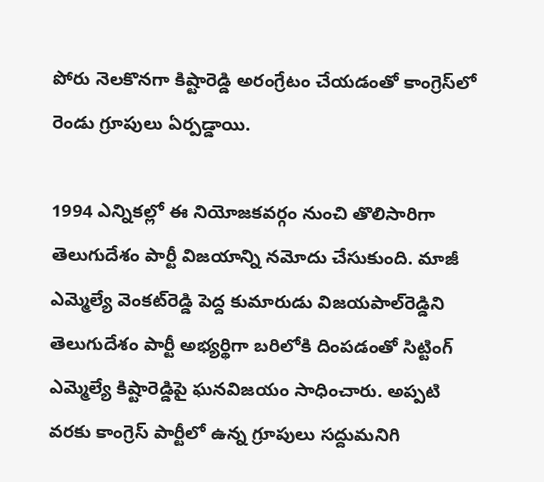పోరు నెలకొనగా కిష్టారెడ్డి అరంగ్రేటం చేయడంతో కాంగ్రెస్‌లో రెండు గ్రూపులు ఏర్పడ్డాయి.

1994 ఎన్నికల్లో ఈ నియోజకవర్గం నుంచి తొలిసారిగా తెలుగుదేశం పార్టీ విజయాన్ని నమోదు చేసుకుంది. మాజీ ఎమ్మెల్యే వెంకట్‌రెడ్డి పెద్ద కుమారుడు విజయపాల్‌రెడ్డిని తెలుగుదేశం పార్టీ అభ్యర్థిగా బరిలోకి దింపడంతో సిట్టింగ్ ఎమ్మెల్యే కిష్టారెడ్డిపై ఘనవిజయం సాధించారు. అప్పటి వరకు కాంగ్రెస్ పార్టీలో ఉన్న గ్రూపులు సద్దుమనిగి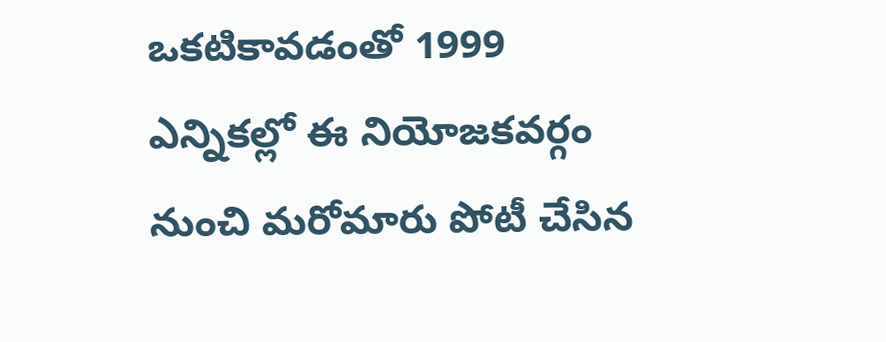ఒకటికావడంతో 1999 ఎన్నికల్లో ఈ నియోజకవర్గం నుంచి మరోమారు పోటీ చేసిన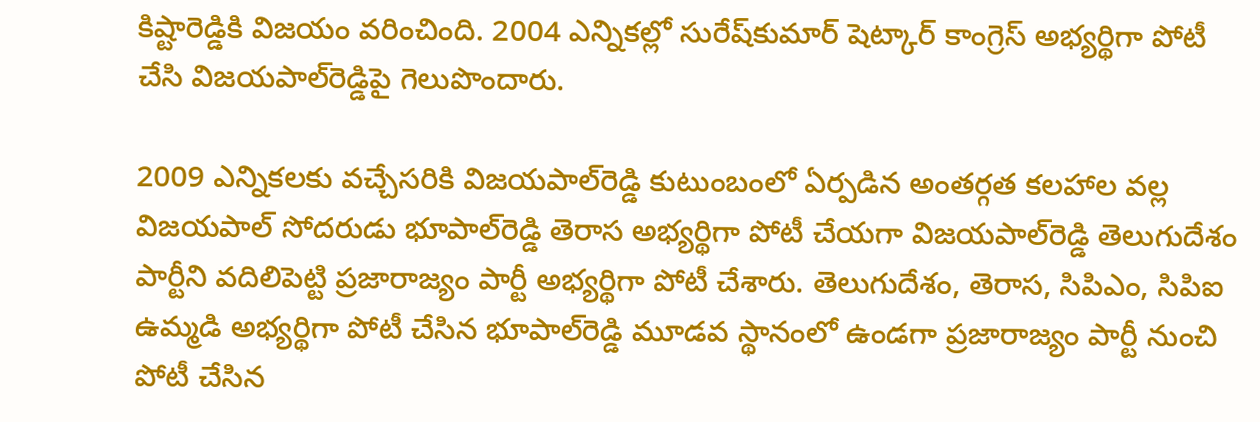కిష్టారెడ్డికి విజయం వరించింది. 2004 ఎన్నికల్లో సురేష్‌కుమార్ షెట్కార్ కాంగ్రెస్ అభ్యర్థిగా పోటీ చేసి విజయపాల్‌రెడ్డిపై గెలుపొందారు.

2009 ఎన్నికలకు వచ్చేసరికి విజయపాల్‌రెడ్డి కుటుంబంలో ఏర్పడిన అంతర్గత కలహాల వల్ల విజయపాల్ సోదరుడు భూపాల్‌రెడ్డి తెరాస అభ్యర్థిగా పోటీ చేయగా విజయపాల్‌రెడ్డి తెలుగుదేశం పార్టీని వదిలిపెట్టి ప్రజారాజ్యం పార్టీ అభ్యర్థిగా పోటీ చేశారు. తెలుగుదేశం, తెరాస, సిపిఎం, సిపిఐ ఉమ్మడి అభ్యర్థిగా పోటీ చేసిన భూపాల్‌రెడ్డి మూడవ స్థానంలో ఉండగా ప్రజారాజ్యం పార్టీ నుంచి పోటీ చేసిన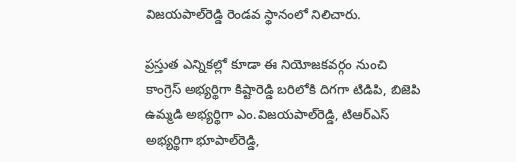విజయపాల్‌రెడ్డి రెండవ స్థానంలో నిలిచారు.

ప్రస్తుత ఎన్నికల్లో కూడా ఈ నియోజకవర్గం నుంచి కాంగ్రెస్ అభ్యర్థిగా కిష్టారెడ్డి బరిలోకి దిగగా టిడిపి, బిజెపి ఉమ్మడి అభ్యర్థిగా ఎం.విజయపాల్‌రెడ్డి, టిఆర్‌ఎస్ అభ్యర్థిగా భూపాల్‌రెడ్డి,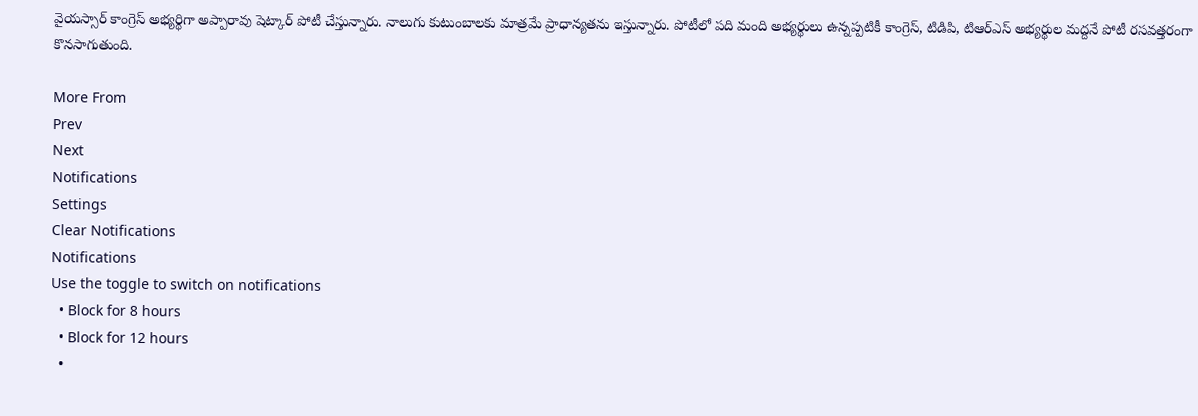వైయస్సార్ కాంగ్రెస్ అభ్యర్థిగా అప్పారావు షెట్కార్ పోటీ చేస్తున్నారు. నాలుగు కుటుంబాలకు మాత్రమే ప్రాధాన్యతను ఇస్తున్నారు. పోటీలో పది మంది అభ్యర్థులు ఉన్నప్పటికీ కాంగ్రెస్, టిడిపి, టిఆర్‌ఎస్ అభ్యర్థుల మద్దనే పోటీ రసవత్తరంగా కొనసాగుతుంది.

More From
Prev
Next
Notifications
Settings
Clear Notifications
Notifications
Use the toggle to switch on notifications
  • Block for 8 hours
  • Block for 12 hours
  •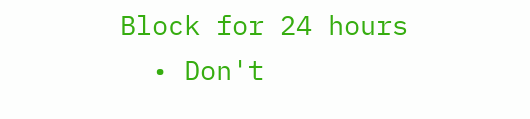Block for 24 hours
  • Don't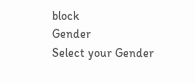block
Gender
Select your Gender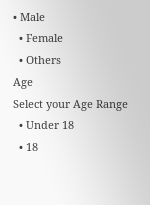• Male
  • Female
  • Others
Age
Select your Age Range
  • Under 18
  • 18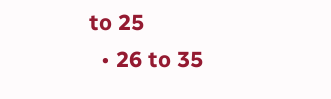to 25
  • 26 to 35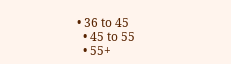• 36 to 45
  • 45 to 55
  • 55+